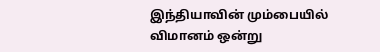இந்தியாவின் மும்பையில் விமானம் ஒன்று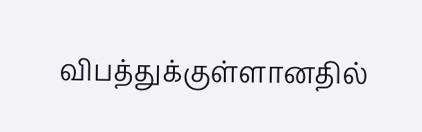விபத்துக்குள்ளானதில்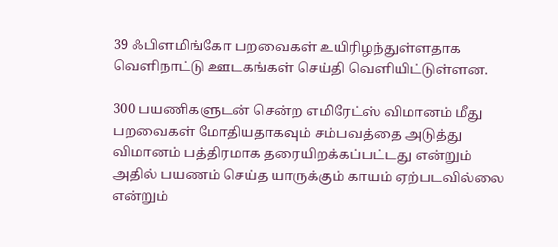39 ஃபிளமிங்கோ பறவைகள் உயிரிழந்துள்ளதாக வெளிநாட்டு ஊடகங்கள் செய்தி வெளியிட்டுள்ளன.

300 பயணிகளுடன் சென்ற எமிரேட்ஸ் விமானம் மீது பறவைகள் மோதியதாகவும் சம்பவத்தை அடுத்து விமானம் பத்திரமாக தரையிறக்கப்பட்டது என்றும் அதில் பயணம் செய்த யாருக்கும் காயம் ஏற்படவில்லை என்றும்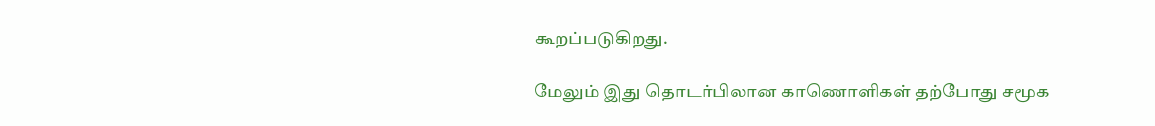கூறப்படுகிறது.

மேலும் இது தொடர்பிலான காணொளிகள் தற்போது சமூக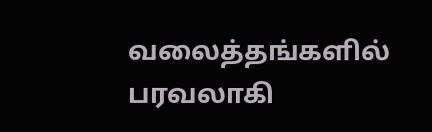வலைத்தங்களில் பரவலாகி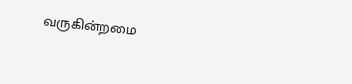வருகின்றமை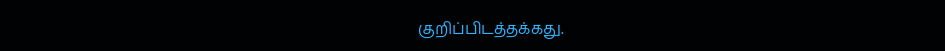குறிப்பிடத்தக்கது.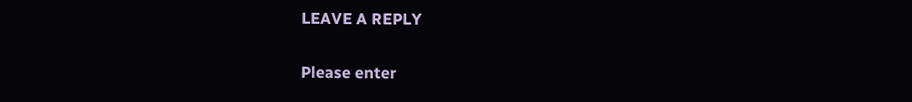LEAVE A REPLY

Please enter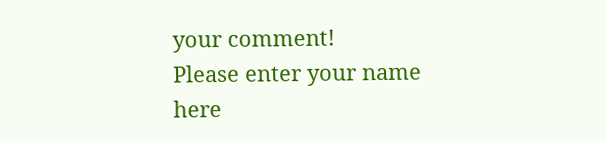your comment!
Please enter your name here